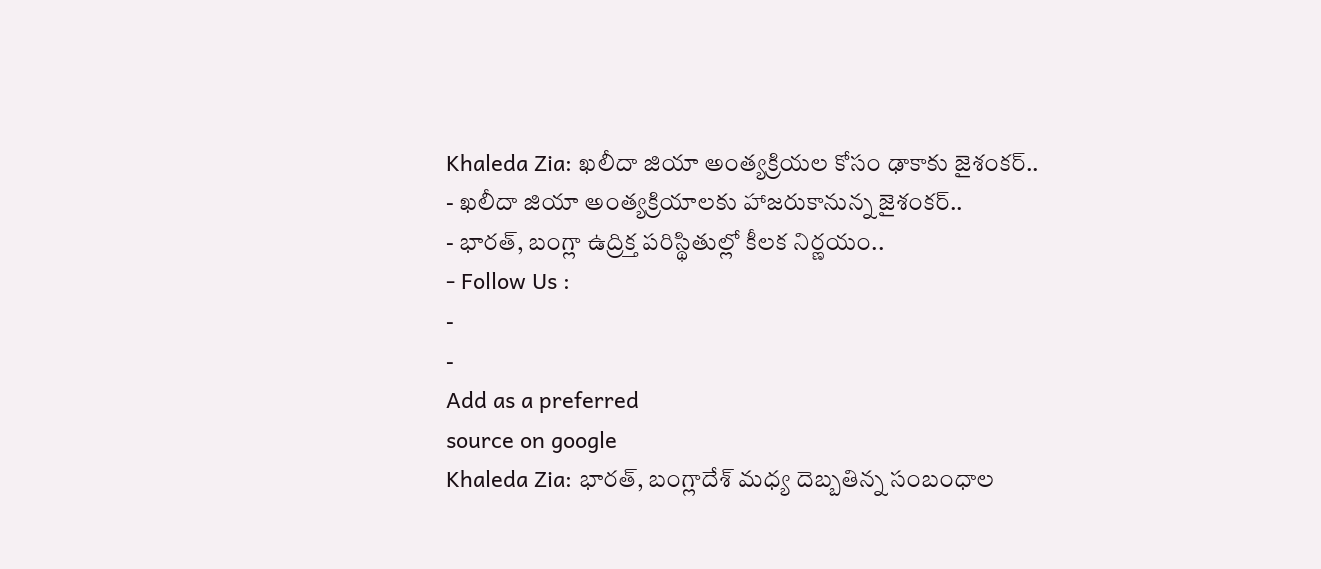Khaleda Zia: ఖలీదా జియా అంత్యక్రియల కోసం ఢాకాకు జైశంకర్..
- ఖలీదా జియా అంత్యక్రియాలకు హాజరుకానున్న జైశంకర్..
- భారత్, బంగ్లా ఉద్రిక్త పరిస్థితుల్లో కీలక నిర్ణయం..
- Follow Us :
-
-
Add as a preferred
source on google
Khaleda Zia: భారత్, బంగ్లాదేశ్ మధ్య దెబ్బతిన్న సంబంధాల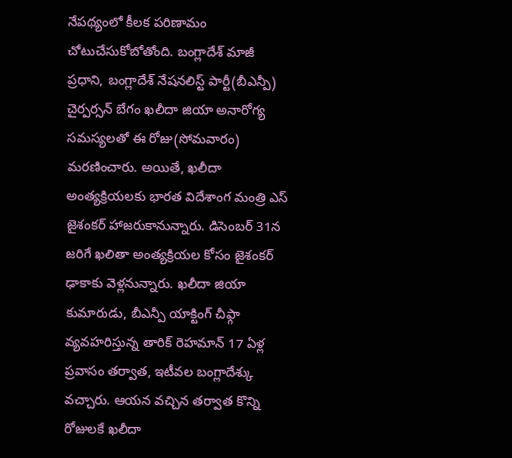నేపథ్యంలో కీలక పరిణామం చోటుచేసుకోబోతోంది. బంగ్లాదేశ్ మాజీ ప్రధాని, బంగ్లాదేశ్ నేషనలిస్ట్ పార్టీ(బీఎన్పీ) చైర్పర్సన్ బేగం ఖలీదా జియా అనారోగ్య సమస్యలతో ఈ రోజు(సోమవారం) మరణించారు. అయితే, ఖలీదా అంత్యక్రియలకు భారత విదేశాంగ మంత్రి ఎస్ జైశంకర్ హాజరుకానున్నారు. డిసెంబర్ 31న జరిగే ఖలితా అంత్యక్రియల కోసం జైశంకర్ ఢాకాకు వెళ్లనున్నారు. ఖలీదా జియా కుమారుడు, బీఎన్పీ యాక్టింగ్ చీఫ్గా వ్యవహరిస్తున్న తారిక్ రెహమాన్ 17 ఏళ్ల ప్రవాసం తర్వాత, ఇటీవల బంగ్లాదేశ్కు వచ్చారు. ఆయన వచ్చిన తర్వాత కొన్ని రోజులకే ఖలీదా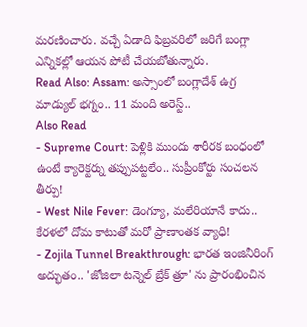మరణించారు. వచ్చే ఏడాది ఫిబ్రవరిలో జరిగే బంగ్లా ఎన్నికల్లో ఆయన పోటీ చేయబోతున్నారు.
Read Also: Assam: అస్సాంలో బంగ్లాదేశ్ ఉగ్ర మాడ్యుల్ భగ్నం.. 11 మంది అరెస్ట్..
Also Read
- Supreme Court: పెళ్లికి ముందు శారీరక బంధంలో ఉంటే క్యారెక్టర్ను తప్పుపట్టలేం.. సుప్రీంకోర్టు సంచలన తీర్పు!
- West Nile Fever: డెంగ్యూ, మలేరియానే కాదు.. కేరళలో దోమ కాటుతో మరో ప్రాణాంతక వ్యాధి!
- Zojila Tunnel Breakthrough: భారత ఇంజినీరింగ్ అద్భుతం.. 'జోజిలా టన్నెల్ బ్రేక్ త్రూ' ను ప్రారంభించిన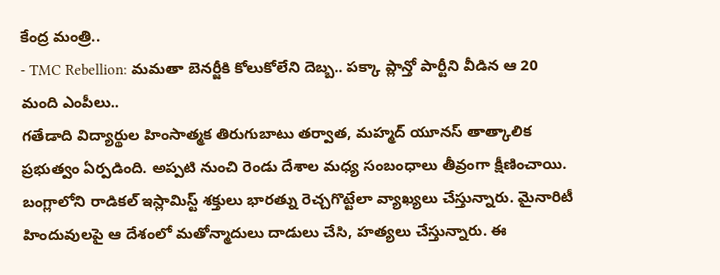కేంద్ర మంత్రి..
- TMC Rebellion: మమతా బెనర్జీకి కోలుకోలేని దెబ్బ.. పక్కా ప్లాన్తో పార్టీని వీడిన ఆ 20 మంది ఎంపీలు..
గతేడాది విద్యార్థుల హింసాత్మక తిరుగుబాటు తర్వాత, మహ్మద్ యూనస్ తాత్కాలిక ప్రభుత్వం ఏర్పడింది. అప్పటి నుంచి రెండు దేశాల మధ్య సంబంధాలు తీవ్రంగా క్షీణించాయి. బంగ్లాలోని రాడికల్ ఇస్లామిస్ట్ శక్తులు భారత్ను రెచ్చగొట్టేలా వ్యాఖ్యలు చేస్తున్నారు. మైనారిటీ హిందువులపై ఆ దేశంలో మతోన్మాదులు దాడులు చేసి, హత్యలు చేస్తున్నారు. ఈ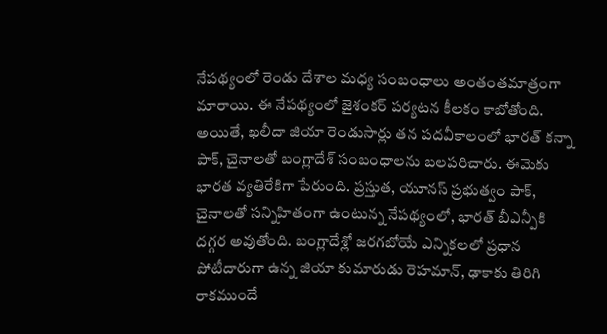నేపథ్యంలో రెండు దేశాల మధ్య సంబంధాలు అంతంతమాత్రంగా మారాయి. ఈ నేపథ్యంలో జైశంకర్ పర్యటన కీలకం కాబోతోంది.
అయితే, ఖలీదా జియా రెండుసార్లు తన పదవీకాలంలో భారత్ కన్నా పాక్, చైనాలతో బంగ్లాదేశ్ సంబంధాలను బలపరిచారు. ఈమెకు భారత వ్యతిరేకిగా పేరుంది. ప్రస్తుత, యూనస్ ప్రభుత్వం పాక్, చైనాలతో సన్నిహితంగా ఉంటున్న నేపథ్యంలో, భారత్ బీఎన్పీకి దగ్గర అవుతోంది. బంగ్లాదేశ్లో జరగబోయే ఎన్నికలలో ప్రధాన పోటీదారుగా ఉన్న జియా కుమారుడు రెహమాన్, ఢాకాకు తిరిగి రాకముందే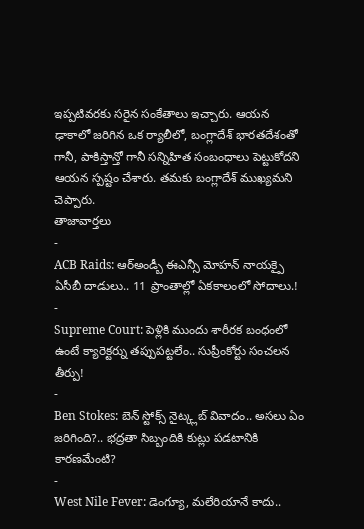ఇప్పటివరకు సరైన సంకేతాలు ఇచ్చారు. ఆయన ఢాకాలో జరిగిన ఒక ర్యాలీలో, బంగ్లాదేశ్ భారతదేశంతో గానీ, పాకిస్తాన్తో గానీ సన్నిహిత సంబంధాలు పెట్టుకోదని ఆయన స్పష్టం చేశారు. తమకు బంగ్లాదేశ్ ముఖ్యమని చెప్పారు.
తాజావార్తలు
-
ACB Raids: ఆర్అండ్బీ ఈఎన్సీ మోహన్ నాయక్పై ఏసీబీ దాడులు.. 11 ప్రాంతాల్లో ఏకకాలంలో సోదాలు.!
-
Supreme Court: పెళ్లికి ముందు శారీరక బంధంలో ఉంటే క్యారెక్టర్ను తప్పుపట్టలేం.. సుప్రీంకోర్టు సంచలన తీర్పు!
-
Ben Stokes: బెన్ స్టోక్స్ నైట్క్లబ్ వివాదం.. అసలు ఏం జరిగింది?.. భద్రతా సిబ్బందికి కుట్లు పడటానికి కారణమేంటి?
-
West Nile Fever: డెంగ్యూ, మలేరియానే కాదు..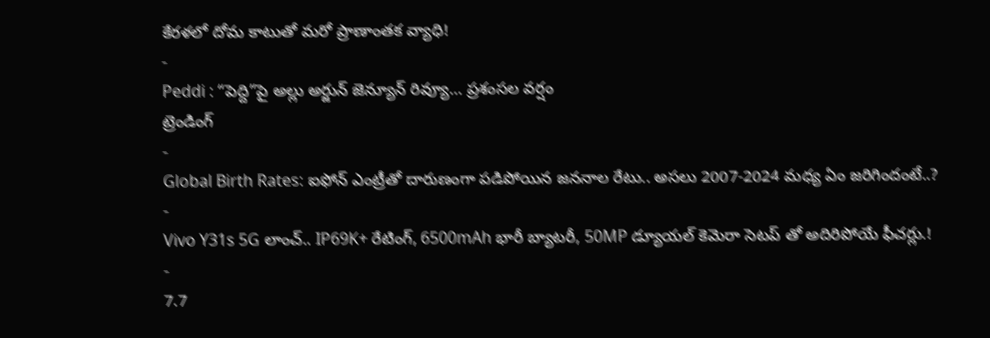కేరళలో దోమ కాటుతో మరో ప్రాణాంతక వ్యాధి!
-
Peddi : “పెద్ది”పై అల్లు అర్జున్ జెన్యూన్ రివ్యూ… ప్రశంసల వర్షం
ట్రెండింగ్
-
Global Birth Rates: ఐఫోన్ ఎంట్రీతో దారుణంగా పడిపోయిన జననాల రేటు.. అసలు 2007-2024 మధ్య ఏం జరిగిందంటే..?
-
Vivo Y31s 5G లాంచ్.. IP69K+ రేటింగ్, 6500mAh భారీ బ్యాటరీ, 50MP డ్యూయల్ కెమెరా సెటప్ తో అదిరిపోయే ఫీచర్లు.!
-
7.7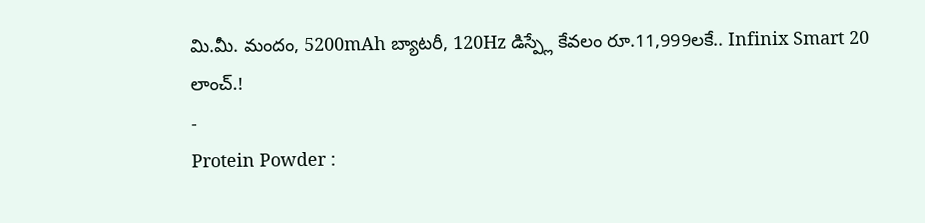మి.మీ. మందం, 5200mAh బ్యాటరీ, 120Hz డిస్ప్లే కేవలం రూ.11,999లకే.. Infinix Smart 20 లాంచ్.!
-
Protein Powder :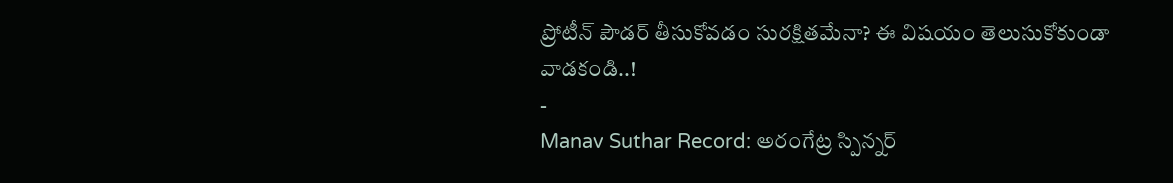ప్రోటీన్ పౌడర్ తీసుకోవడం సురక్షితమేనా? ఈ విషయం తెలుసుకోకుండా వాడకండి..!
-
Manav Suthar Record: అరంగేట్ర స్పిన్నర్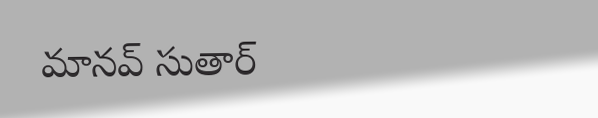మానవ్ సుతార్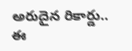అరుదైన రికార్డు.. ఈ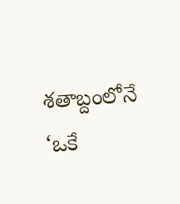శతాబ్దంలోనే ‘ఒకే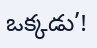ఒక్కడు’!